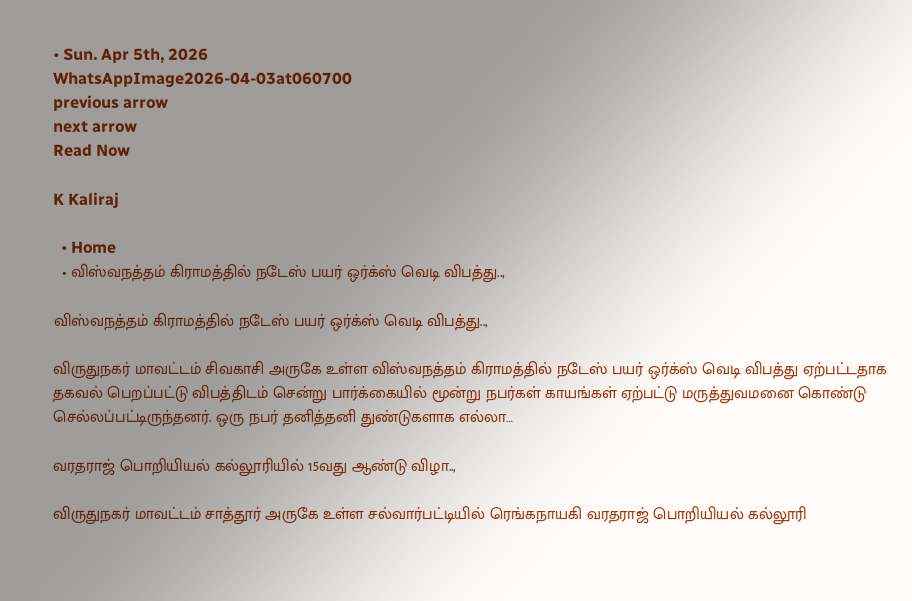• Sun. Apr 5th, 2026
WhatsAppImage2026-04-03at060700
previous arrow
next arrow
Read Now

K Kaliraj

  • Home
  • விஸ்வநத்தம் கிராமத்தில் நடேஸ் பயர் ஒர்க்ஸ் வெடி விபத்து..,

விஸ்வநத்தம் கிராமத்தில் நடேஸ் பயர் ஒர்க்ஸ் வெடி விபத்து..,

விருதுநகர் மாவட்டம் சிவகாசி அருகே உள்ள விஸ்வநத்தம் கிராமத்தில் நடேஸ் பயர் ஒர்க்ஸ் வெடி விபத்து ஏற்பட்டதாக தகவல் பெறப்பட்டு விபத்திடம் சென்று பார்க்கையில் மூன்று நபர்கள் காயங்கள் ஏற்பட்டு மருத்துவமனை கொண்டு செல்லப்பட்டிருந்தனர். ஒரு நபர் தனித்தனி துண்டுகளாக எல்லா…

வரதராஜ் பொறியியல் கல்லூரியில் 15வது ஆண்டு விழா..,

விருதுநகர் மாவட்டம் சாத்தூர் அருகே உள்ள சல்வார்பட்டியில் ரெங்கநாயகி வரதராஜ் பொறியியல் கல்லூரி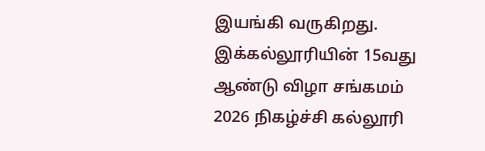இயங்கி வருகிறது. இக்கல்லூரியின் 15வது ஆண்டு விழா சங்கமம் 2026 நிகழ்ச்சி கல்லூரி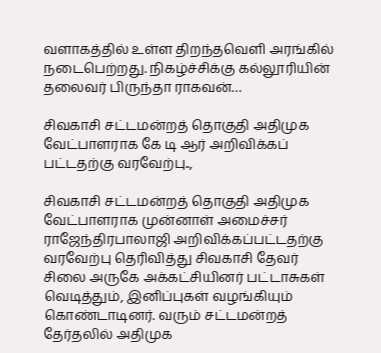வளாகத்தில் உள்ள திறந்தவெளி அரங்கில் நடைபெற்றது. நிகழ்ச்சிக்கு கல்லூரியின் தலைவர் பிருந்தா ராகவன்…

சிவகாசி சட்டமன்றத் தொகுதி அதிமுக வேட்பாளராக கே டி ஆர் அறிவிக்கப் பட்டதற்கு வரவேற்பு..,

சிவகாசி சட்டமன்றத் தொகுதி அதிமுக வேட்பாளராக முன்னாள் அமைச்சர் ராஜேந்திரபாலாஜி அறிவிக்கப்பட்டதற்கு வரவேற்பு தெரிவித்து சிவகாசி தேவர் சிலை அருகே அக்கட்சியினர் பட்டாசுகள் வெடித்தும், இனிப்புகள் வழங்கியும் கொண்டாடினர். வரும் சட்டமன்றத் தேர்தலில் அதிமுக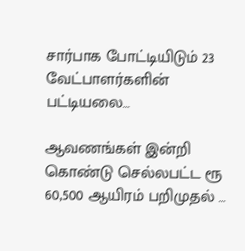சார்பாக போட்டியிடும் 23 வேட்பாளர்களின் பட்டியலை…

ஆவணங்கள் இன்றி கொண்டு செல்லபட்ட ரூ 60,500 ஆயிரம் பறிமுதல் …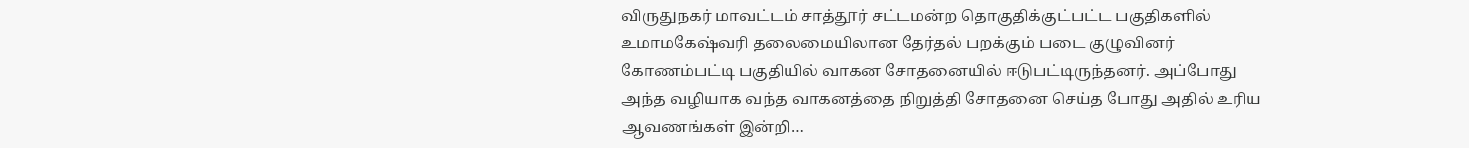விருதுநகர் மாவட்டம் சாத்தூர் சட்டமன்ற தொகுதிக்குட்பட்ட பகுதிகளில் உமாமகேஷ்வரி தலைமையிலான தேர்தல் பறக்கும் படை குழுவினர் கோணம்பட்டி பகுதியில் வாகன சோதனையில் ஈடுபட்டிருந்தனர். அப்போது அந்த வழியாக வந்த வாகனத்தை நிறுத்தி சோதனை செய்த போது அதில் உரிய ஆவணங்கள் இன்றி…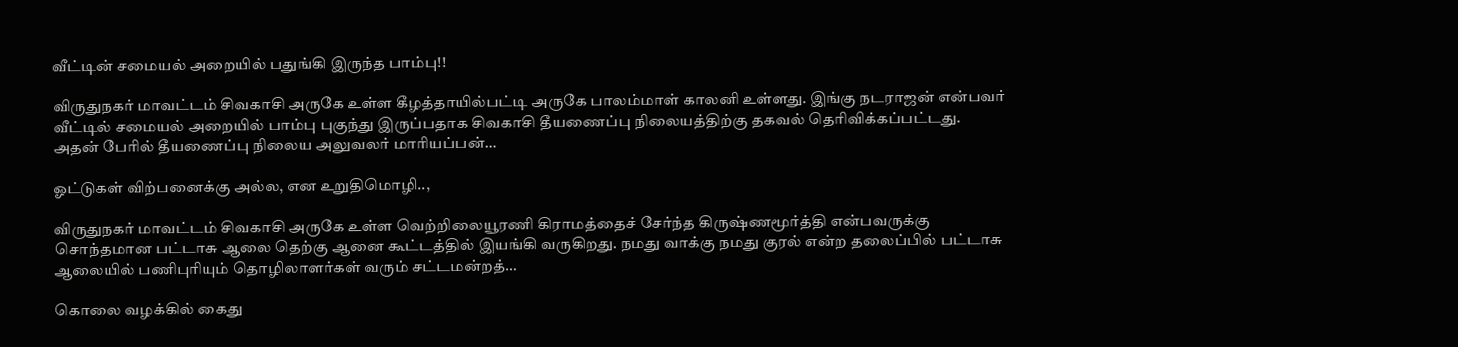வீட்டின் சமையல் அறையில் பதுங்கி இருந்த பாம்பு!!

விருதுநகர் மாவட்டம் சிவகாசி அருகே உள்ள கீழத்தாயில்பட்டி அருகே பாலம்மாள் காலனி உள்ளது. இங்கு நடராஜன் என்பவர் வீட்டில் சமையல் அறையில் பாம்பு புகுந்து இருப்பதாக சிவகாசி தீயணைப்பு நிலையத்திற்கு தகவல் தெரிவிக்கப்பட்டது. அதன் பேரில் தீயணைப்பு நிலைய அலுவலர் மாரியப்பன்…

ஓட்டுகள் விற்பனைக்கு அல்ல, என உறுதிமொழி..,

விருதுநகர் மாவட்டம் சிவகாசி அருகே உள்ள வெற்றிலையூரணி கிராமத்தைச் சேர்ந்த கிருஷ்ணமூர்த்தி என்பவருக்கு சொந்தமான பட்டாசு ஆலை தெற்கு ஆனை கூட்டத்தில் இயங்கி வருகிறது. நமது வாக்கு நமது குரல் என்ற தலைப்பில் பட்டாசு ஆலையில் பணிபுரியும் தொழிலாளர்கள் வரும் சட்டமன்றத்…

கொலை வழக்கில் கைது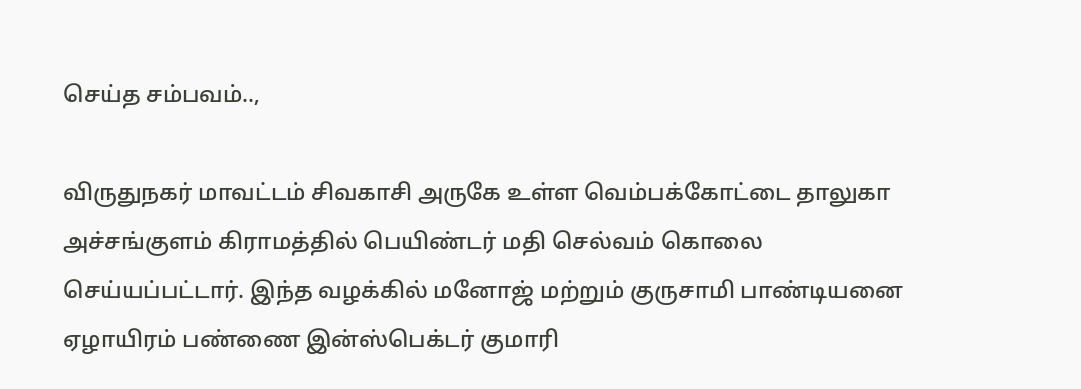செய்த சம்பவம்..,

விருதுநகர் மாவட்டம் சிவகாசி அருகே உள்ள வெம்பக்கோட்டை தாலுகா அச்சங்குளம் கிராமத்தில் பெயிண்டர் மதி செல்வம் கொலை செய்யப்பட்டார். இந்த வழக்கில் மனோஜ் மற்றும் குருசாமி பாண்டியனை ஏழாயிரம் பண்ணை இன்ஸ்பெக்டர் குமாரி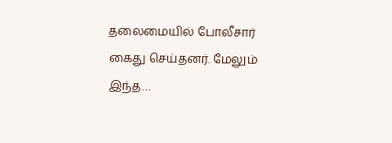தலைமையில் போலீசார் கைது செய்தனர். மேலும் இந்த…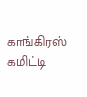காங்கிரஸ் கமிட்டி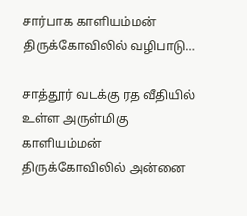சார்பாக காளியம்மன் திருக்கோவிலில் வழிபாடு…

சாத்தூர் வடக்கு ரத வீதியில் உள்ள அருள்மிகு காளியம்மன் திருக்கோவிலில் அன்னை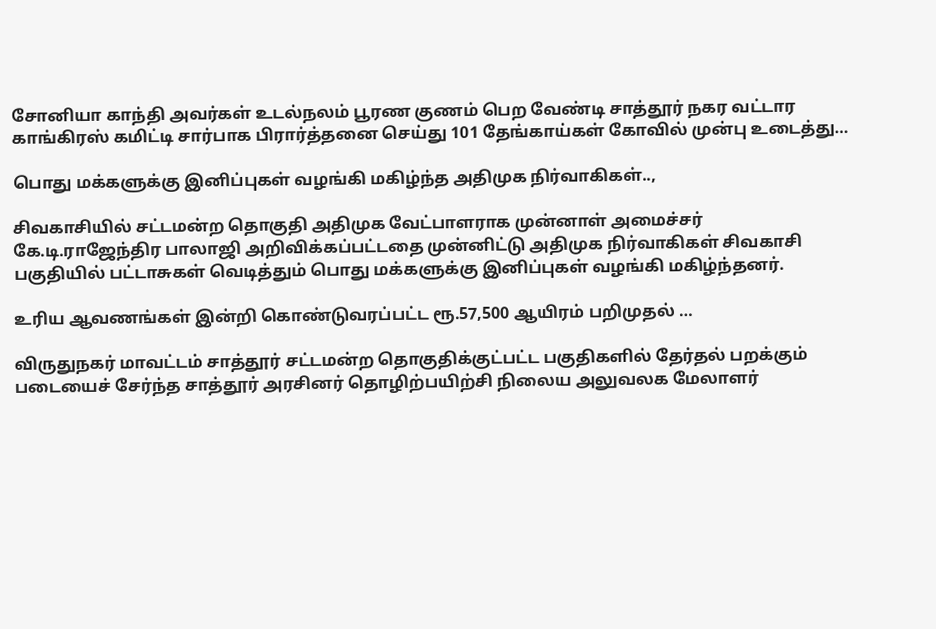சோனியா காந்தி அவர்கள் உடல்நலம் பூரண குணம் பெற வேண்டி சாத்தூர் நகர வட்டார காங்கிரஸ் கமிட்டி சார்பாக பிரார்த்தனை செய்து 101 தேங்காய்கள் கோவில் முன்பு உடைத்து…

பொது மக்களுக்கு இனிப்புகள் வழங்கி மகிழ்ந்த அதிமுக நிர்வாகிகள்..,

சிவகாசியில் சட்டமன்ற தொகுதி அதிமுக வேட்பாளராக முன்னாள் அமைச்சர் கே.டி.ராஜேந்திர பாலாஜி அறிவிக்கப்பட்டதை முன்னிட்டு அதிமுக நிர்வாகிகள் சிவகாசி பகுதியில் பட்டாசுகள் வெடித்தும் பொது மக்களுக்கு இனிப்புகள் வழங்கி மகிழ்ந்தனர்.

உரிய ஆவணங்கள் இன்றி கொண்டுவரப்பட்ட ரூ.57,500 ஆயிரம் பறிமுதல் …

விருதுநகர் மாவட்டம் சாத்தூர் சட்டமன்ற தொகுதிக்குட்பட்ட பகுதிகளில் தேர்தல் பறக்கும் படையைச் சேர்ந்த சாத்தூர் அரசினர் தொழிற்பயிற்சி நிலைய அலுவலக மேலாளர்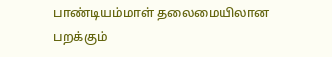பாண்டியம்மாள் தலைமையிலான பறக்கும்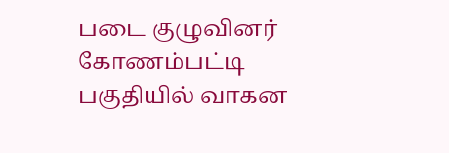படை குழுவினர் கோணம்பட்டி பகுதியில் வாகன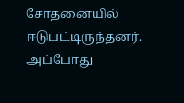சோதனையில் ஈடுபட்டிருந்தனர். அப்போது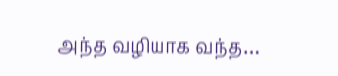அந்த வழியாக வந்த…